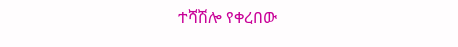ተሻሽሎ የቀረበው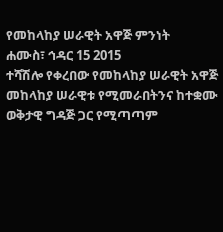የመከላከያ ሠራዊት አዋጅ ምንነት
ሐሙስ፣ ኅዳር 15 2015
ተሻሽሎ የቀረበው የመከላከያ ሠራዊት አዋጅ መከላከያ ሠራዊቱ የሚመራበትንና ከተቋሙ ወቅታዊ ግዳጅ ጋር የሚጣጣም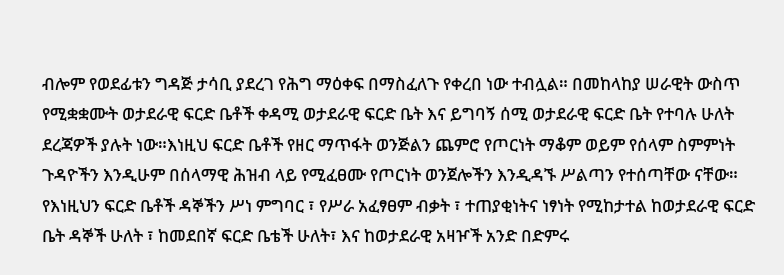ብሎም የወደፊቱን ግዳጅ ታሳቢ ያደረገ የሕግ ማዕቀፍ በማስፈለጉ የቀረበ ነው ተብሏል። በመከላከያ ሠራዊት ውስጥ የሚቋቋሙት ወታደራዊ ፍርድ ቤቶች ቀዳሚ ወታደራዊ ፍርድ ቤት እና ይግባኝ ሰሚ ወታደራዊ ፍርድ ቤት የተባሉ ሁለት ደረጃዎች ያሉት ነው።እነዚህ ፍርድ ቤቶች የዘር ማጥፋት ወንጅልን ጨምሮ የጦርነት ማቆም ወይም የሰላም ስምምነት ጉዳዮችን እንዲሁም በሰላማዊ ሕዝብ ላይ የሚፈፀሙ የጦርነት ወንጀሎችን እንዲዳኙ ሥልጣን የተሰጣቸው ናቸው። የእነዚህን ፍርድ ቤቶች ዳኞችን ሥነ ምግባር ፣ የሥራ አፈፃፀም ብቃት ፣ ተጠያቂነትና ነፃነት የሚከታተል ከወታደራዊ ፍርድ ቤት ዳኞች ሁለት ፣ ከመደበኛ ፍርድ ቤቴች ሁለት፣ እና ከወታደራዊ አዛዦች አንድ በድምሩ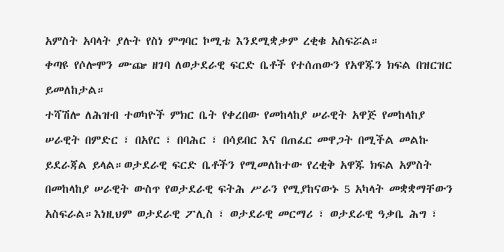አምስት አባላት ያሉት የስነ ምግባር ኮሚቴ እንደሚቋቃም ረቂቁ አስፍሯል።
ቀጣዩ የሶሎሞን ሙጬ ዘገባ ለወታደራዊ ፍርድ ቤቶች የተሰጠውን የአዋጁን ክፍል በዝርዝር ይመለከታል።
ተሻሽሎ ለሕዝብ ተወካዮች ምክር ቤት የቀረበው የመከላከያ ሠራዊት አዋጅ የመከላከያ ሠራዊት በምድር ፣ በአየር ፣ በባሕር ፣ በሳይበር እና በጠፈር መዋጋት በሚችል መልኩ ይደራጃል ይላል።ወታደራዊ ፍርድ ቤቶችን የሚመለከተው የረቂቅ አዋጁ ክፍል አምስት በመከላከያ ሠራዊት ውስጥ የወታደራዊ ፍትሕ ሥራን የሚያከናውኑ 5 አካላት መቋቋማቸውን አስፍራል።እነዚህም ወታደራዊ ፖሊስ ፣ ወታደራዊ መርማሪ ፣ ወታደራዊ ዓቃቤ ሕግ ፣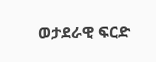ወታደራዊ ፍርድ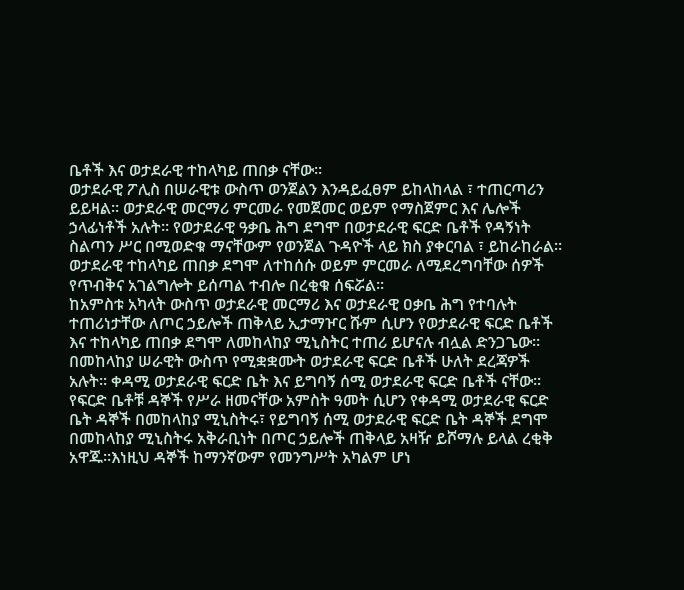ቤቶች እና ወታደራዊ ተከላካይ ጠበቃ ናቸው።
ወታደራዊ ፖሊስ በሠራዊቱ ውስጥ ወንጀልን እንዳይፈፀም ይከላከላል ፣ ተጠርጣሪን ይይዛል። ወታደራዊ መርማሪ ምርመራ የመጀመር ወይም የማስጀምር እና ሌሎች ኃላፊነቶች አሉት። የወታደራዊ ዓቃቤ ሕግ ደግሞ በወታደራዊ ፍርድ ቤቶች የዳኝነት ስልጣን ሥር በሚወድቁ ማናቸውም የወንጀል ጉዳዮች ላይ ክስ ያቀርባል ፣ ይከራከራል። ወታደራዊ ተከላካይ ጠበቃ ደግሞ ለተከሰሱ ወይም ምርመራ ለሚደረግባቸው ሰዎች የጥብቅና አገልግሎት ይሰጣል ተብሎ በረቂቁ ሰፍሯል።
ከአምስቱ አካላት ውስጥ ወታደራዊ መርማሪ እና ወታደራዊ ዐቃቤ ሕግ የተባሉት ተጠሪነታቸው ለጦር ኃይሎች ጠቅላይ ኢታማዦር ሹም ሲሆን የወታደራዊ ፍርድ ቤቶች እና ተከላካይ ጠበቃ ደግሞ ለመከላከያ ሚኒስትር ተጠሪ ይሆናሉ ብሏል ድንጋጌው።
በመከላከያ ሠራዊት ውስጥ የሚቋቋሙት ወታደራዊ ፍርድ ቤቶች ሁለት ደረጃዎች አሉት። ቀዳሚ ወታደራዊ ፍርድ ቤት እና ይግባኝ ሰሚ ወታደራዊ ፍርድ ቤቶች ናቸው። የፍርድ ቤቶቹ ዳኞች የሥራ ዘመናቸው አምስት ዓመት ሲሆን የቀዳሚ ወታደራዊ ፍርድ ቤት ዳኞች በመከላከያ ሚኒስትሩ፣ የይግባኝ ሰሚ ወታደራዊ ፍርድ ቤት ዳኞች ደግሞ በመከላከያ ሚኒስትሩ አቅራቢነት በጦር ኃይሎች ጠቅላይ አዛዥ ይሾማሉ ይላል ረቂቅ አዋጁ።እነዚህ ዳኞች ከማንኛውም የመንግሥት አካልም ሆነ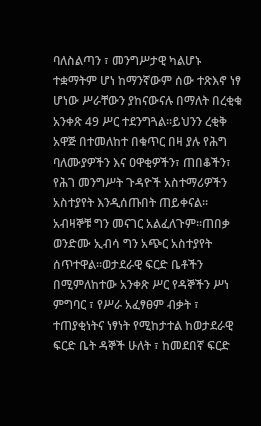ባለስልጣን ፣ መንግሥታዊ ካልሆኑ ተቋማትም ሆነ ከማንኛውም ሰው ተጽእኖ ነፃ ሆነው ሥራቸውን ያከናውናሉ በማለት በረቂቁ አንቀጽ 49 ሥር ተደንግጓል።ይህንን ረቂቅ አዋጅ በተመለከተ በቁጥር በዛ ያሉ የሕግ ባለሙያዎችን እና ዐዋቂዎችን፣ ጠበቆችን፣ የሕገ መንግሥት ጉዳዮች አስተማሪዎችን አስተያየት እንዲሰጡበት ጠይቀናል። አብዛኞቹ ግን መናገር አልፈለጉም።ጠበቃ ወንድሙ ኢብሳ ግን አጭር አስተያየት ሰጥተዋል።ወታደራዊ ፍርድ ቤቶችን በሚምለከተው አንቀጽ ሥር የዳኞችን ሥነ ምግባር ፣ የሥራ አፈፃፀም ብቃት ፣ ተጠያቂነትና ነፃነት የሚከታተል ከወታደራዊ ፍርድ ቤት ዳኞች ሁለት ፣ ከመደበኛ ፍርድ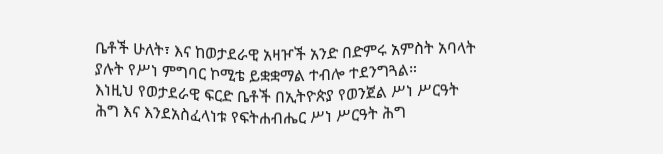ቤቶች ሁለት፣ እና ከወታደራዊ አዛዦች አንድ በድምሩ አምስት አባላት ያሉት የሥነ ምግባር ኮሚቴ ይቋቋማል ተብሎ ተደንግጓል።
እነዚህ የወታደራዊ ፍርድ ቤቶች በኢትዮጵያ የወንጀል ሥነ ሥርዓት ሕግ እና እንደአስፈላነቱ የፍትሐብሔር ሥነ ሥርዓት ሕግ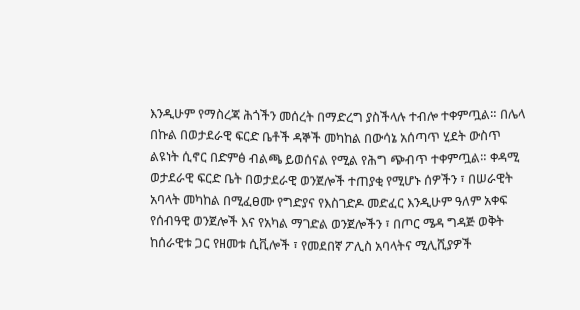እንዲሁም የማስረጃ ሕጎችን መሰረት በማድረግ ያስችላሉ ተብሎ ተቀምጧል። በሌላ በኩል በወታደራዊ ፍርድ ቤቶች ዳኞች መካከል በውሳኔ አሰጣጥ ሂደት ውስጥ ልዩነት ሲኖር በድምፅ ብልጫ ይወሰናል የሚል የሕግ ጭብጥ ተቀምጧል። ቀዳሚ ወታደራዊ ፍርድ ቤት በወታደራዊ ወንጀሎች ተጠያቂ የሚሆኑ ሰዎችን ፣ በሠራዊት አባላት መካከል በሚፈፀሙ የግድያና የእስገድዶ መድፈር እንዲሁም ዓለም አቀፍ የሰብዓዊ ወንጀሎች እና የአካል ማገድል ወንጀሎችን ፣ በጦር ሜዳ ግዳጅ ወቅት ከሰራዊቱ ጋር የዘመቱ ሲቪሎች ፣ የመደበኛ ፖሊስ አባላትና ሚሊሺያዎች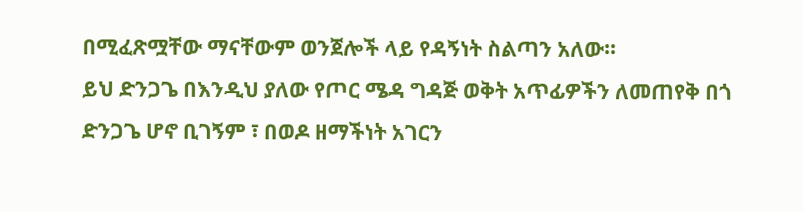በሚፈጽሟቸው ማናቸውም ወንጀሎች ላይ የዳኝነት ስልጣን አለው።
ይህ ድንጋጌ በእንዲህ ያለው የጦር ሜዳ ግዳጅ ወቅት አጥፊዎችን ለመጠየቅ በጎ ድንጋጌ ሆኖ ቢገኝም ፣ በወዶ ዘማችነት አገርን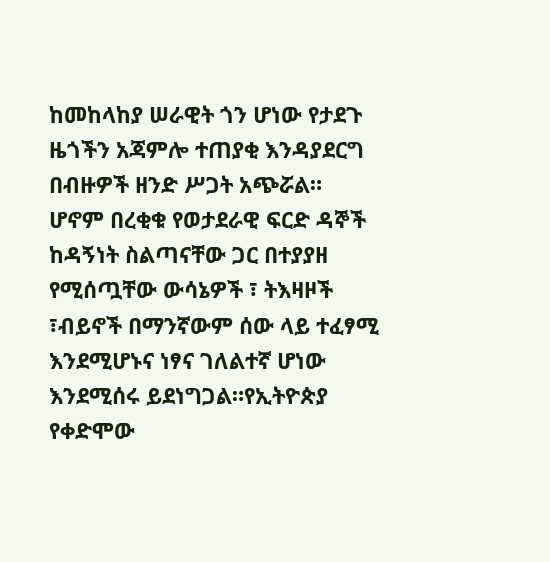ከመከላከያ ሠራዊት ጎን ሆነው የታደጉ ዜጎችን አጃምሎ ተጠያቂ እንዳያደርግ በብዙዎች ዘንድ ሥጋት አጭሯል።
ሆኖም በረቂቁ የወታደራዊ ፍርድ ዳኞች ከዳኝነት ስልጣናቸው ጋር በተያያዘ የሚሰጧቸው ውሳኔዎች ፣ ትእዛዞች ፣ብይኖች በማንኛውም ሰው ላይ ተፈፃሚ እንደሚሆኑና ነፃና ገለልተኛ ሆነው እንደሚሰሩ ይደነግጋል።የኢትዮጵያ የቀድሞው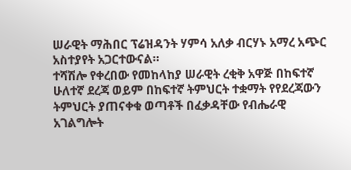ሠራዊት ማሕበር ፕሬዝዳንት ሃምሳ አለቃ ብርሃኑ አማረ አጭር አስተያየት አጋርተውናል።
ተሻሽሎ የቀረበው የመከላከያ ሠራዊት ረቂቅ አዋጅ በከፍተኛ ሁለተኛ ደረጃ ወይም በከፍተኛ ትምህርት ተቋማት የየደረጃውን ትምህርት ያጠናቀቁ ወጣቶች በፈቃዳቸው የብሔራዊ አገልግሎት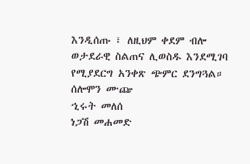እንዲሰጡ ፣ ለዚህም ቀደም ብሎ ወታደራዊ ስልጠና ሊወስዱ እንደሚገባ የሚያደርግ አንቀጽ ጭምር ደንግጓል።
ሰሎሞን ሙጬ
ኂሩት መለሰ
ነጋሽ መሐመድ